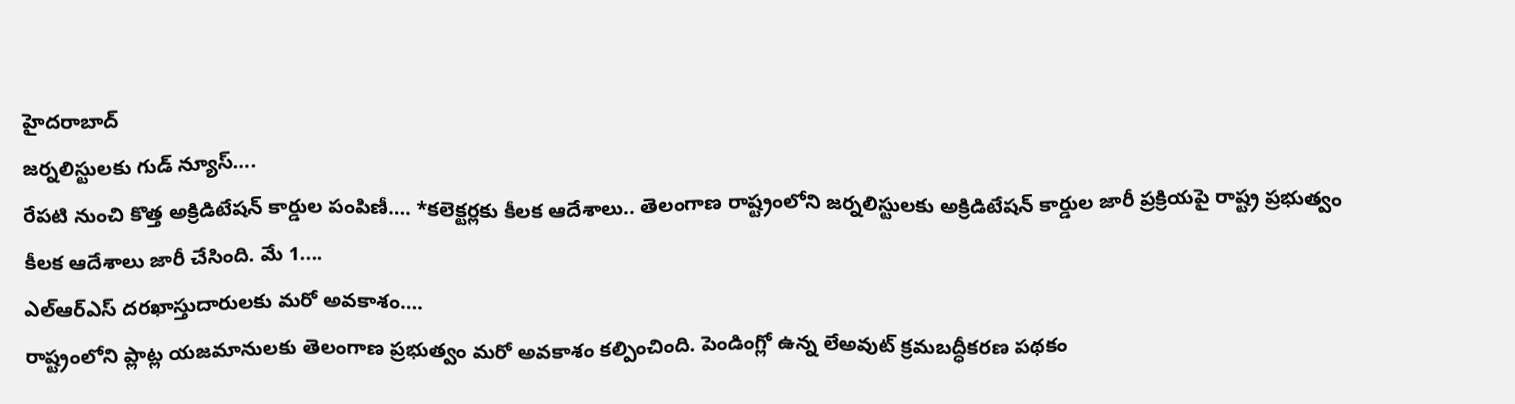హైదరాబాద్
జర్నలిస్టులకు గుడ్ న్యూస్….
రేపటి నుంచి కొత్త అక్రిడిటేషన్ కార్డుల పంపిణీ…. *కలెక్టర్లకు కీలక ఆదేశాలు.. తెలంగాణ రాష్ట్రంలోని జర్నలిస్టులకు అక్రిడిటేషన్ కార్డుల జారీ ప్రక్రియపై రాష్ట్ర ప్రభుత్వం కీలక ఆదేశాలు జారీ చేసింది. మే 1....
ఎల్ఆర్ఎస్ దరఖాస్తుదారులకు మరో అవకాశం….
రాష్ట్రంలోని ప్లాట్ల యజమానులకు తెలంగాణ ప్రభుత్వం మరో అవకాశం కల్పించింది. పెండింగ్లో ఉన్న లేఅవుట్ క్రమబద్ధీకరణ పథకం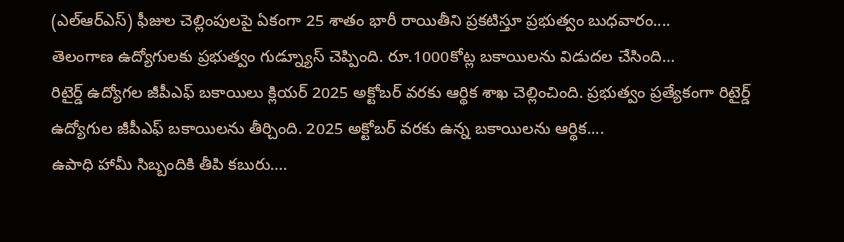(ఎల్ఆర్ఎస్) ఫీజుల చెల్లింపులపై ఏకంగా 25 శాతం భారీ రాయితీని ప్రకటిస్తూ ప్రభుత్వం బుధవారం....
తెలంగాణ ఉద్యోగులకు ప్రభుత్వం గుడ్న్యూస్ చెప్పింది. రూ.1000కోట్ల బకాయిలను విడుదల చేసింది…
రిటైర్డ్ ఉద్యోగల జీపీఎఫ్ బకాయిలు క్లియర్ 2025 అక్టోబర్ వరకు ఆర్థిక శాఖ చెల్లించింది. ప్రభుత్వం ప్రత్యేకంగా రిటైర్డ్ ఉద్యోగుల జీపీఎఫ్ బకాయిలను తీర్చింది. 2025 అక్టోబర్ వరకు ఉన్న బకాయిలను ఆర్థిక....
ఉపాధి హామీ సిబ్బందికి తీపి కబురు….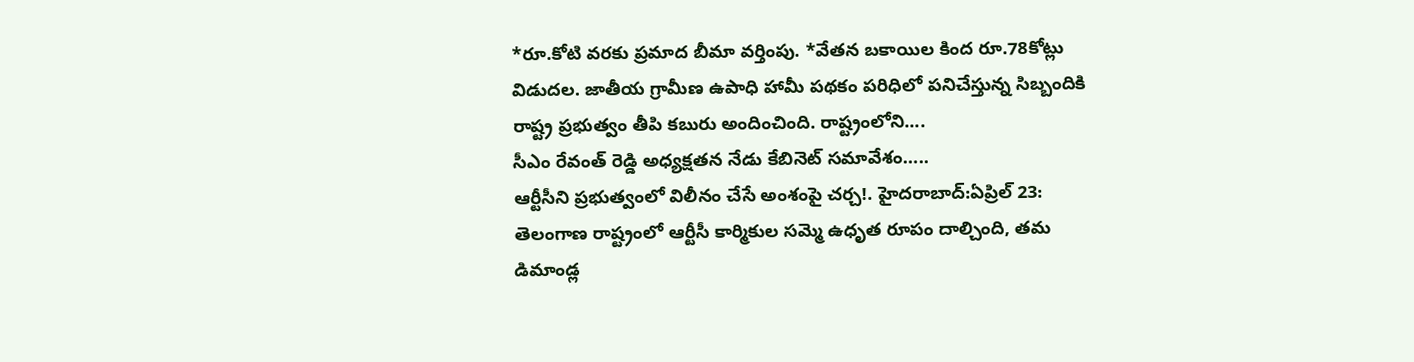*రూ.కోటి వరకు ప్రమాద బీమా వర్తింపు. *వేతన బకాయిల కింద రూ.78కోట్లు విడుదల. జాతీయ గ్రామీణ ఉపాధి హామీ పథకం పరిధిలో పనిచేస్తున్న సిబ్బందికి రాష్ట్ర ప్రభుత్వం తీపి కబురు అందించింది. రాష్ట్రంలోని....
సీఎం రేవంత్ రెడ్డి అధ్యక్షతన నేడు కేబినెట్ సమావేశం…..
ఆర్టీసీని ప్రభుత్వంలో విలీనం చేసే అంశంపై చర్చ!. హైదరాబాద్:ఏప్రిల్ 23: తెలంగాణ రాష్ట్రంలో ఆర్టీసీ కార్మికుల సమ్మె ఉధృత రూపం దాల్చింది, తమ డిమాండ్ల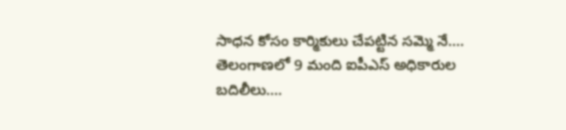సాధన కోసం కార్మికులు చేపట్టిన సమ్మె నే....
తెలంగాణలో 9 మంది ఐపీఎస్ అధికారుల బదిలీలు….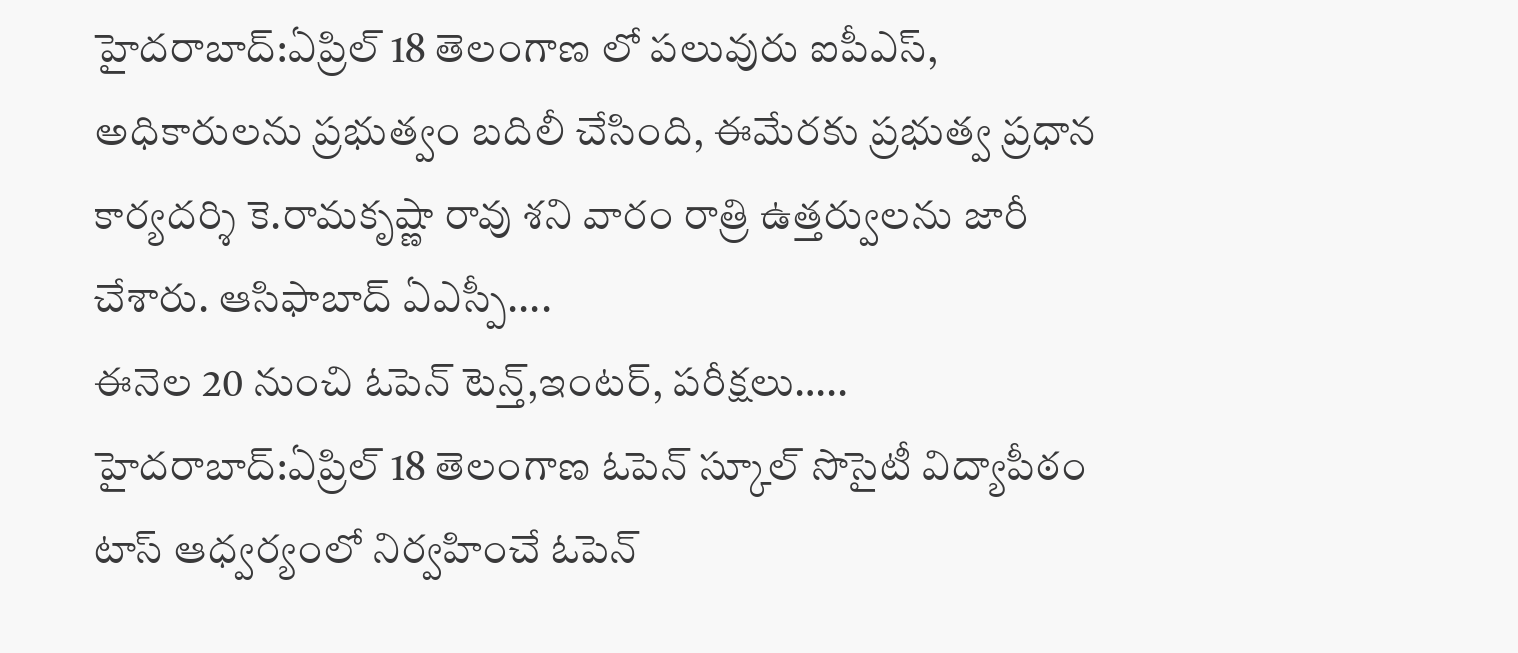హైదరాబాద్:ఏప్రిల్ 18 తెలంగాణ లో పలువురు ఐపీఎస్, అధికారులను ప్రభుత్వం బదిలీ చేసింది, ఈమేరకు ప్రభుత్వ ప్రధాన కార్యదర్శి కె.రామకృష్ణా రావు శని వారం రాత్రి ఉత్తర్వులను జారీ చేశారు. ఆసిఫాబాద్ ఏఎస్పీ....
ఈనెల 20 నుంచి ఓపెన్ టెన్త్,ఇంటర్, పరీక్షలు…..
హైదరాబాద్:ఏప్రిల్ 18 తెలంగాణ ఓపెన్ స్కూల్ సొసైటీ విద్యాపీఠం టాస్ ఆధ్వర్యంలో నిర్వహించే ఓపెన్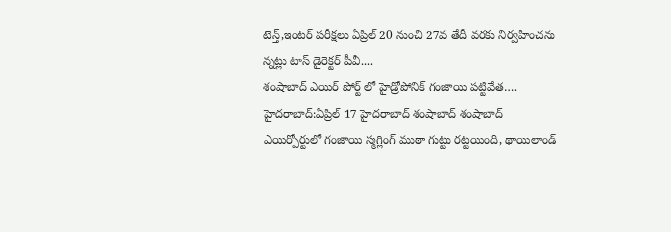టెన్త్,ఇంటర్ పరీక్షలు ఏప్రిల్ 20 నుంచి 27వ తేదీ వరకు నిర్వహించను న్నట్లు టాస్ డైరెక్టర్ పీవీ....
శంషాబాద్ ఎయిర్ పోర్ట్ లో హైడ్రోపోనిక్ గంజాయి పట్టివేత….
హైదరాబాద్:ఏప్రిల్ 17 హైదరాబాద్ శంషాబాద్ శంషాబాద్ ఎయిర్పోర్టులో గంజాయి స్మగ్లింగ్ ముఠా గుట్టు రట్టయింది, థాయిలాండ్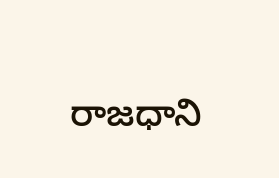రాజధాని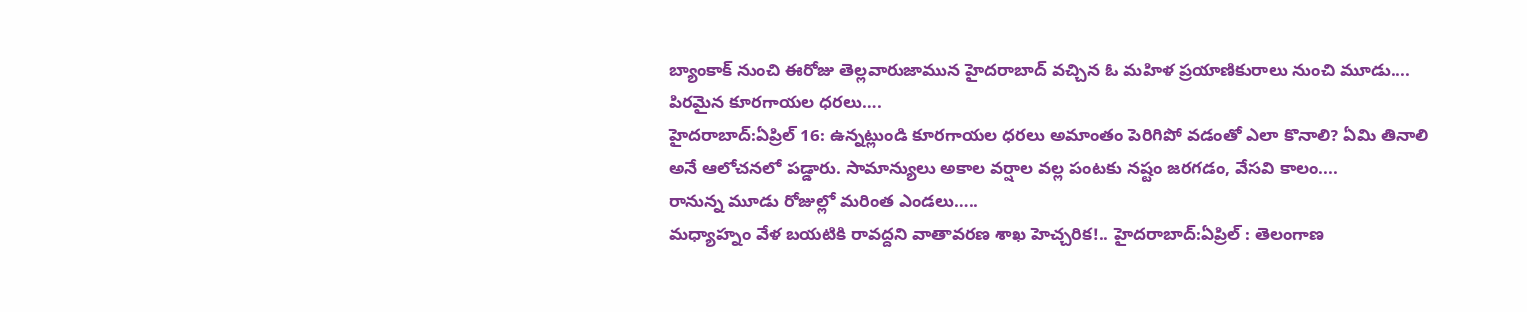బ్యాంకాక్ నుంచి ఈరోజు తెల్లవారుజామున హైదరాబాద్ వచ్చిన ఓ మహిళ ప్రయాణికురాలు నుంచి మూడు....
పిరమైన కూరగాయల ధరలు….
హైదరాబాద్:ఏప్రిల్ 16: ఉన్నట్లుండి కూరగాయల ధరలు అమాంతం పెరిగిపో వడంతో ఎలా కొనాలి? ఏమి తినాలి అనే ఆలోచనలో పడ్డారు. సామాన్యులు అకాల వర్షాల వల్ల పంటకు నష్టం జరగడం, వేసవి కాలం....
రానున్న మూడు రోజుల్లో మరింత ఎండలు…..
మధ్యాహ్నం వేళ బయటికి రావద్దని వాతావరణ శాఖ హెచ్చరిక!.. హైదరాబాద్:ఏప్రిల్ : తెలంగాణ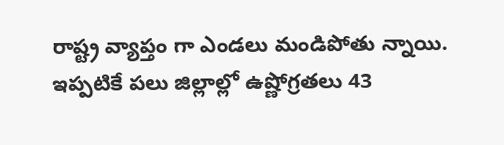రాష్ట్ర వ్యాప్తం గా ఎండలు మండిపోతు న్నాయి. ఇప్పటికే పలు జిల్లాల్లో ఉష్ణోగ్రతలు 43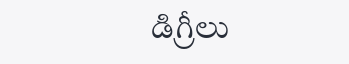డిగ్రీలు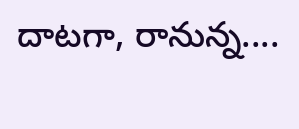దాటగా, రానున్న....